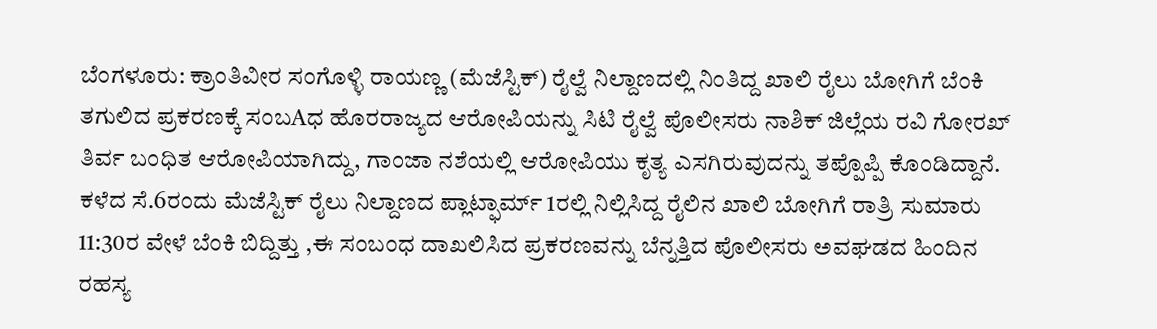ಬೆಂಗಳೂರು: ಕ್ರಾಂತಿವೀರ ಸಂಗೊಳ್ಳಿ ರಾಯಣ್ಣ (ಮೆಜೆಸ್ಟಿಕ್) ರೈಲ್ವೆ ನಿಲ್ದಾಣದಲ್ಲಿ ನಿಂತಿದ್ದ ಖಾಲಿ ರೈಲು ಬೋಗಿಗೆ ಬೆಂಕಿ ತಗುಲಿದ ಪ್ರಕರಣಕ್ಕೆ ಸಂಬAಧ ಹೊರರಾಜ್ಯದ ಆರೋಪಿಯನ್ನು ಸಿಟಿ ರೈಲ್ವೆ ಪೊಲೀಸರು ನಾಶಿಕ್ ಜಿಲ್ಲೆಯ ರವಿ ಗೋರಖ್ ತಿರ್ವ ಬಂಧಿತ ಆರೋಪಿಯಾಗಿದ್ದು, ಗಾಂಜಾ ನಶೆಯಲ್ಲಿ ಆರೋಪಿಯು ಕೃತ್ಯ ಎಸಗಿರುವುದನ್ನು ತಪ್ಪೊಪ್ಪಿ ಕೊಂಡಿದ್ದಾನೆ. ಕಳೆದ ಸೆ.6ರಂದು ಮೆಜೆಸ್ಟಿಕ್ ರೈಲು ನಿಲ್ದಾಣದ ಪ್ಲಾಟ್ಫಾರ್ಮ್ 1ರಲ್ಲಿ ನಿಲ್ಲಿಸಿದ್ದ ರೈಲಿನ ಖಾಲಿ ಬೋಗಿಗೆ ರಾತ್ರಿ ಸುಮಾರು 11:30ರ ವೇಳೆ ಬೆಂಕಿ ಬಿದ್ದಿತ್ತು ,ಈ ಸಂಬಂಧ ದಾಖಲಿಸಿದ ಪ್ರಕರಣವನ್ನು ಬೆನ್ನತ್ತಿದ ಪೊಲೀಸರು ಅವಘಡದ ಹಿಂದಿನ ರಹಸ್ಯ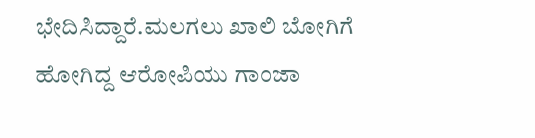ಭೇದಿಸಿದ್ದಾರೆ.ಮಲಗಲು ಖಾಲಿ ಬೋಗಿಗೆ ಹೋಗಿದ್ದ ಆರೋಪಿಯು ಗಾಂಜಾ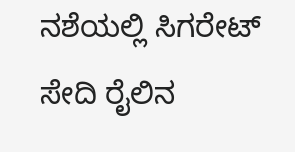ನಶೆಯಲ್ಲಿ ಸಿಗರೇಟ್ ಸೇದಿ ರೈಲಿನ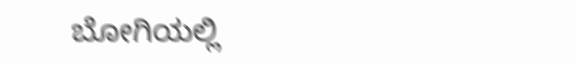ಬೋಗಿಯಲ್ಲಿ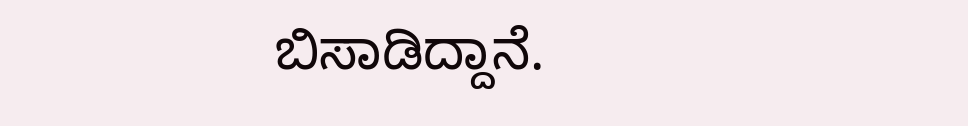ಬಿಸಾಡಿದ್ದಾನೆ.